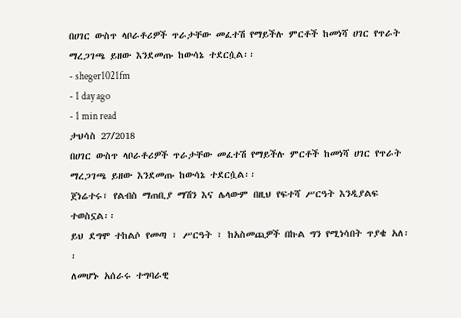በሀገር ውስጥ ላቦራቶሪዎች ጥራታቸው መፈተሽ የማይችሉ ምርቶች ከመነሻ ሀገር የጥራት ማረጋገጫ ይዘው እንደመጡ ከውሳኔ ተደርሷል፡፡
- sheger1021fm
- 1 day ago
- 1 min read
ታህሳስ 27/2018
በሀገር ውስጥ ላቦራቶሪዎች ጥራታቸው መፈተሽ የማይችሉ ምርቶች ከመነሻ ሀገር የጥራት ማረጋገጫ ይዘው እንደመጡ ከውሳኔ ተደርሷል፡፡
ጀነሬተሩ፣ የልብስ ማጠቢያ ማሽን እና ሌላውም በዚህ የፍተሻ ሥርዓት እንዲያልፍ ተወስኗል፡፡
ይህ ደግሞ ተከልሶ የመጣ ፣ ሥርዓት ፣ ከአስመጪዎች በኩል ግን የሚነሳበት ጥያቄ አለ፡፡
ለመሆኑ አሰራሩ ተግባራዊ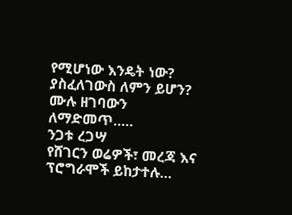የሚሆነው እንዴት ነው? ያስፈለገውስ ለምን ይሆን?
ሙሉ ዘገባውን ለማድመጥ…..
ንጋቱ ረጋሣ
የሸገርን ወሬዎች፣ መረጃ እና ፕሮግራሞች ይከታተሉ…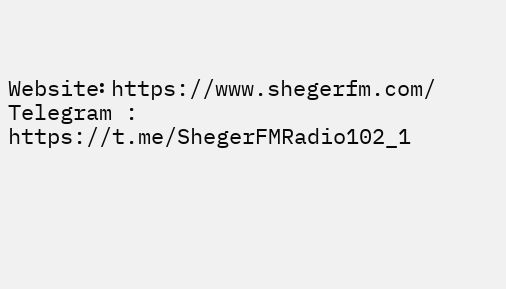Website፡ https://www.shegerfm.com/
Telegram : https://t.me/ShegerFMRadio102_1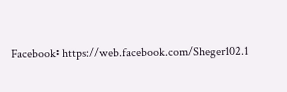Facebook፡ https://web.facebook.com/Sheger102.1